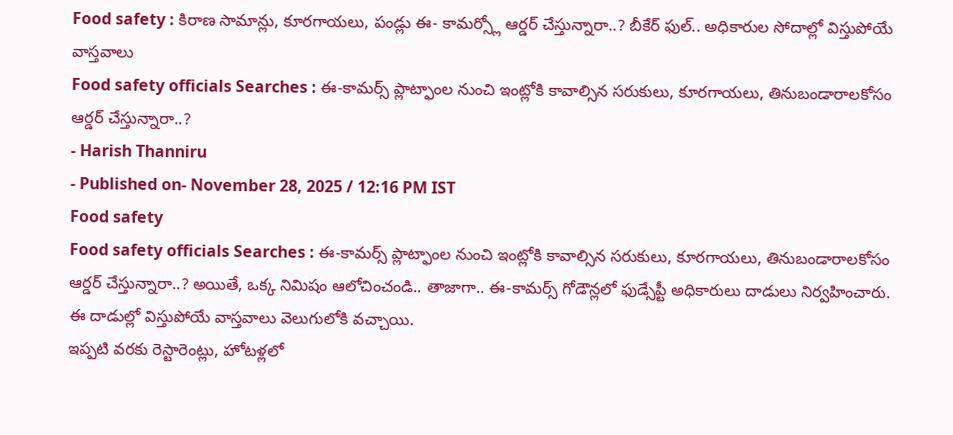Food safety : కిరాణ సామాన్లు, కూరగాయలు, పండ్లు ఈ- కామర్స్లో ఆర్డర్ చేస్తున్నారా..? బీకేర్ ఫుల్.. అధికారుల సోదాల్లో విస్తుపోయే వాస్తవాలు
Food safety officials Searches : ఈ-కామర్స్ ప్లాట్ఫాంల నుంచి ఇంట్లోకి కావాల్సిన సరుకులు, కూరగాయలు, తినుబండారాలకోసం ఆర్డర్ చేస్తున్నారా..?
- Harish Thanniru
- Published on- November 28, 2025 / 12:16 PM IST
Food safety
Food safety officials Searches : ఈ-కామర్స్ ప్లాట్ఫాంల నుంచి ఇంట్లోకి కావాల్సిన సరుకులు, కూరగాయలు, తినుబండారాలకోసం ఆర్డర్ చేస్తున్నారా..? అయితే, ఒక్క నిమిషం ఆలోచించండి.. తాజాగా.. ఈ-కామర్స్ గోడౌన్లలో ఫుడ్సేప్టీ అధికారులు దాడులు నిర్వహించారు. ఈ దాడుల్లో విస్తుపోయే వాస్తవాలు వెలుగులోకి వచ్చాయి.
ఇప్పటి వరకు రెస్టారెంట్లు, హోటళ్లలో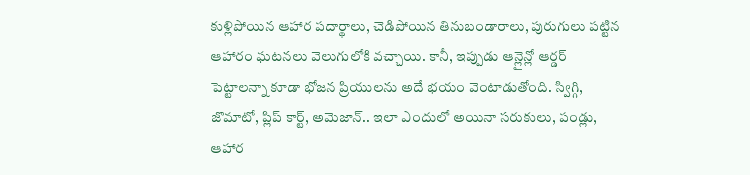కుళ్లిపోయిన ఆహార పదార్థాలు, చెడిపోయిన తినుబండారాలు, పురుగులు పట్టిన ఆహారం ఘటనలు వెలుగులోకి వచ్చాయి. కానీ, ఇప్పుడు ఆన్లైన్లో ఆర్డర్ పెట్టాలన్నా కూడా భోజన ప్రియులను అదే భయం వెంటాడుతోంది. స్విగ్గి, జొమాటో, ప్లిప్ కార్ట్, అమెజాన్.. ఇలా ఎందులో అయినా సరుకులు, పండ్లు, ఆహార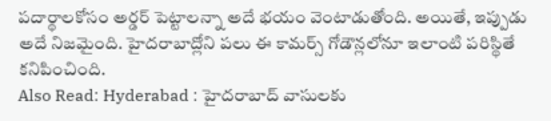పదార్థాలకోసం అర్డర్ పెట్టాలన్నా అదే భయం వెంటాడుతోంది. అయితే, ఇప్పుడు అదే నిజమైంది. హైదరాబాద్లోని పలు ఈ కామర్స్ గోడౌన్లలోనూ ఇలాంటి పరిస్థితే కనిపించింది.
Also Read: Hyderabad : హైదరాబాద్ వాసులకు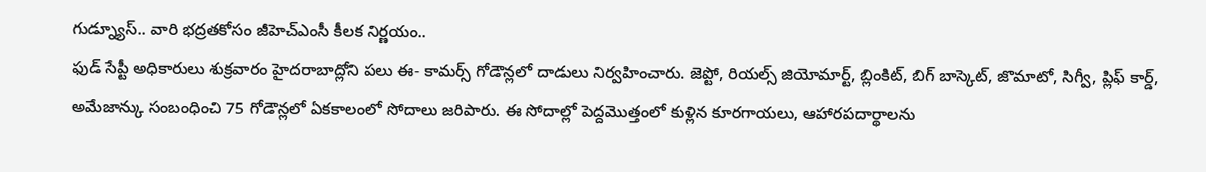గుడ్న్యూస్.. వారి భద్రతకోసం జీహెచ్ఎంసీ కీలక నిర్ణయం..
ఫుడ్ సేప్టీ అధికారులు శుక్రవారం హైదరాబాద్లోని పలు ఈ- కామర్స్ గోడౌన్లలో దాడులు నిర్వహించారు. జెప్టో, రియల్స్ జియోమార్ట్, బ్లింకిట్, బిగ్ బాస్కెట్, జొమాటో, సిగ్వీ, ప్లిఫ్ కార్డ్, అమేజాన్కు సంబంధించి 75 గోడౌన్లలో ఏకకాలంలో సోదాలు జరిపారు. ఈ సోదాల్లో పెద్దమొత్తంలో కుళ్లిన కూరగాయలు, ఆహారపదార్థాలను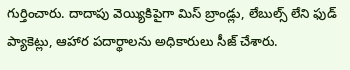గుర్తించారు. దాదాపు వెయ్యికిపైగా మిస్ బ్రాండ్లు, లేబుల్స్ లేని ఫుడ్ ప్యాకెట్లు, ఆహార పదార్థాలను అధికారులు సీజ్ చేశారు.